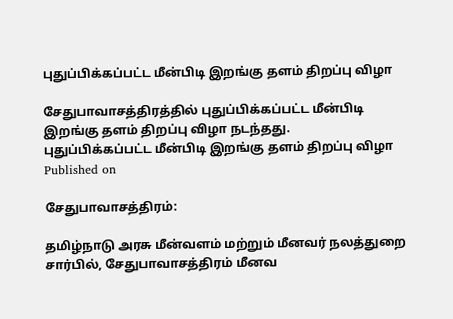புதுப்பிக்கப்பட்ட மீன்பிடி இறங்கு தளம் திறப்பு விழா

சேதுபாவாசத்திரத்தில் புதுப்பிக்கப்பட்ட மீன்பிடி இறங்கு தளம் திறப்பு விழா நடந்தது.
புதுப்பிக்கப்பட்ட மீன்பிடி இறங்கு தளம் திறப்பு விழா
Published on

சேதுபாவாசத்திரம்:

தமிழ்நாடு அரசு மீன்வளம் மற்றும் மீனவர் நலத்துறை சார்பில், சேதுபாவாசத்திரம் மீனவ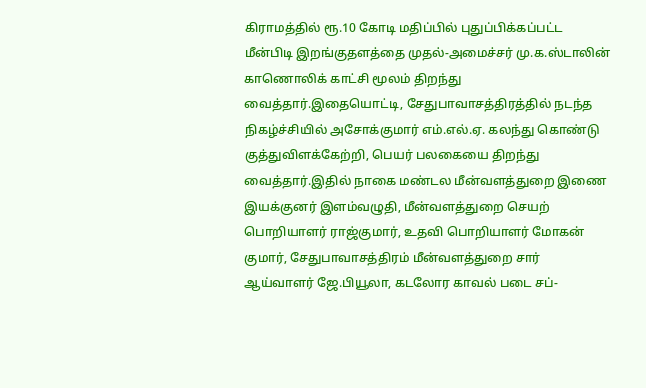கிராமத்தில் ரூ.10 கோடி மதிப்பில் புதுப்பிக்கப்பட்ட மீன்பிடி இறங்குதளத்தை முதல்-அமைச்சர் மு.க.ஸ்டாலின் காணொலிக் காட்சி மூலம் திறந்து வைத்தார்.இதையொட்டி, சேதுபாவாசத்திரத்தில் நடந்த நிகழ்ச்சியில் அசோக்குமார் எம்.எல்.ஏ. கலந்து கொண்டு குத்துவிளக்கேற்றி, பெயர் பலகையை திறந்து வைத்தார்.இதில் நாகை மண்டல மீன்வளத்துறை இணை இயக்குனர் இளம்வழுதி, மீன்வளத்துறை செயற் பொறியாளர் ராஜ்குமார், உதவி பொறியாளர் மோகன் குமார், சேதுபாவாசத்திரம் மீன்வளத்துறை சார் ஆய்வாளர் ஜே.பியூலா, கடலோர காவல் படை சப்-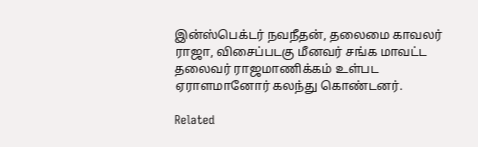இன்ஸ்பெக்டர் நவநீதன், தலைமை காவலர் ராஜா, விசைப்படகு மீனவர் சங்க மாவட்ட தலைவர் ராஜமாணிக்கம் உள்பட ஏராளமானோர் கலந்து கொண்டனர்.

Related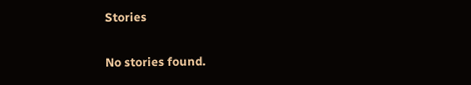Stories

No stories found.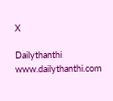X

Dailythanthi
www.dailythanthi.com